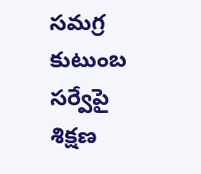సమగ్ర కుటుంబ సర్వేపై శిక్షణ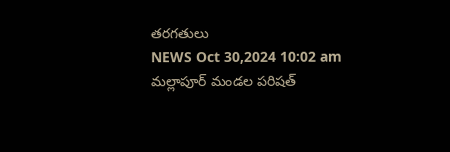తరగతులు
NEWS Oct 30,2024 10:02 am
మల్లాపూర్ మండల పరిషత్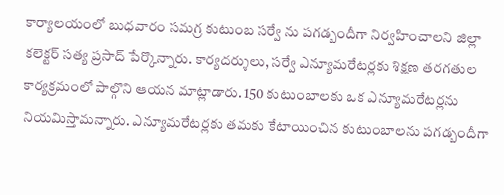కార్యాలయంలో బుధవారం సమగ్ర కుటుంబ సర్వే ను పగడ్బందీగా నిర్వహించాలని జిల్లా కలెక్టర్ సత్య ప్రసాద్ పేర్కొన్నారు. కార్యదర్శులు, సర్వే ఎన్యూమరేటర్లకు శిక్షణ తరగతుల కార్యక్రమంలో పాల్గొని ఆయన మాట్లాడారు. 150 కుటుంబాలకు ఒక ఎన్యూమరేటర్లను నియమిస్తామన్నారు. ఎన్యూమరేటర్లకు తమకు కేటాయించిన కుటుంబాలను పగడ్బందీగా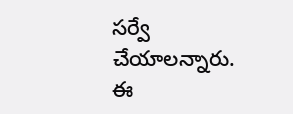సర్వే చేయాలన్నారు. ఈ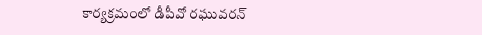కార్యక్రమంలో డీపీవో రఘువరన్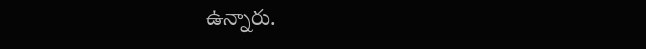ఉన్నారు.